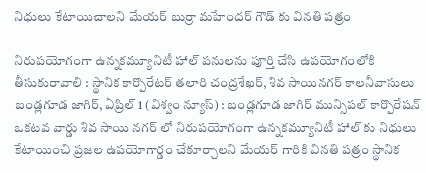నిధులు కేటాయిచాలని మేయర్ బుర్రా మహేందర్ గౌడ్ కు వినతి పత్రం

నిరుపయోగంగా ఉన్నకమ్యూనిటీ హాల్ పనులను పూర్తి చేసి ఉపయోగంలోకి తీసుకురావాలి : స్థానిక కార్పొరేటర్ తలారి చంద్రశేఖర్, శివ సాయినగర్ కాలనీవాసులు
బండ్లగూడ జాగిర్, ఏప్రిల్ 1 (విశ్వం న్యూస్) : బండ్లగూడ జాగిర్ మున్సిపల్ కార్పొరేషన్ ఒకటవ వార్డు శివ సాయి నగర్ లో నిరుపయోగంగా ఉన్నకమ్యూనిటీ హాల్ కు నిధులు కేటాయించి ప్రజల ఉపయోగార్డం చేకూర్చాలని మేయర్ గారికి వినతి పత్రం స్థానిక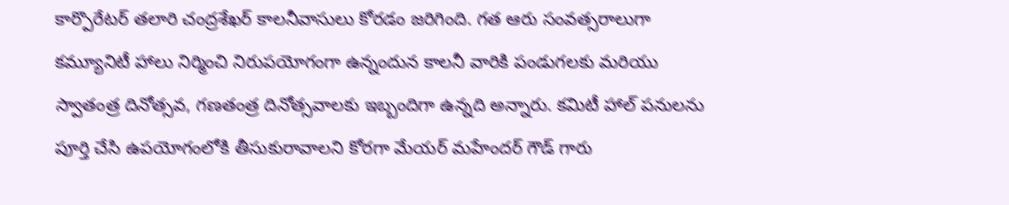కార్పొరేటర్ తలారి చంద్రశేఖర్ కాలనీవాసులు కోరడం జరిగింది. గత ఆరు సంవత్సరాలుగా కమ్యూనిటీ హాలు నిర్మించి నిరుపయోగంగా ఉన్నందున కాలనీ వారికి పండుగలకు మరియు స్వాతంత్ర దినోత్సవ, గణతంత్ర దినోత్సవాలకు ఇబ్బందిగా ఉన్నది అన్నారు. కమిటీ హాల్ పనులను పూర్తి చేసి ఉపయోగంలోకి తీసుకురావాలని కోరగా మేయర్ మహేందర్ గౌడ్ గారు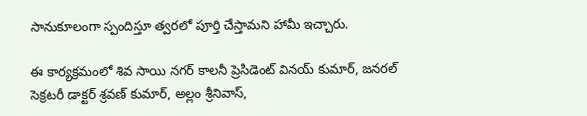సానుకూలంగా స్పందిస్తూ త్వరలో పూర్తి చేస్తామని హామీ ఇచ్చారు.

ఈ కార్యక్రమంలో శివ సాయి నగర్ కాలనీ ప్రెసిడెంట్ వినయ్ కుమార్, జనరల్ సెక్రటరీ డాక్టర్ శ్రవణ్ కుమార్, అల్లం శ్రీనివాస్,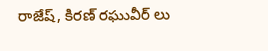రాజేష్, కిరణ్ రఘువీర్ లు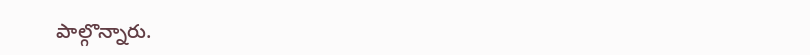పాల్గొన్నారు.